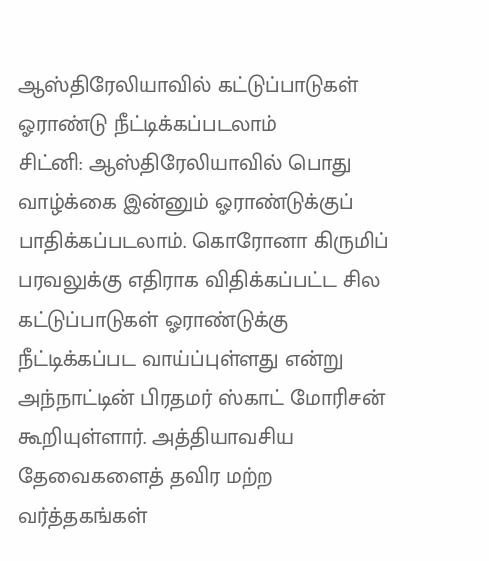ஆஸ்திரேலியாவில் கட்டுப்பாடுகள் ஓராண்டு நீட்டிக்கப்படலாம்
சிட்னி: ஆஸ்திரேலியாவில் பொது வாழ்க்கை இன்னும் ஓராண்டுக்குப் பாதிக்கப்படலாம். கொரோனா கிருமிப் பரவலுக்கு எதிராக விதிக்கப்பட்ட சில கட்டுப்பாடுகள் ஓராண்டுக்கு நீட்டிக்கப்பட வாய்ப்புள்ளது என்று அந்நாட்டின் பிரதமர் ஸ்காட் மோரிசன் கூறியுள்ளார். அத்தியாவசிய தேவைகளைத் தவிர மற்ற வர்த்தகங்கள்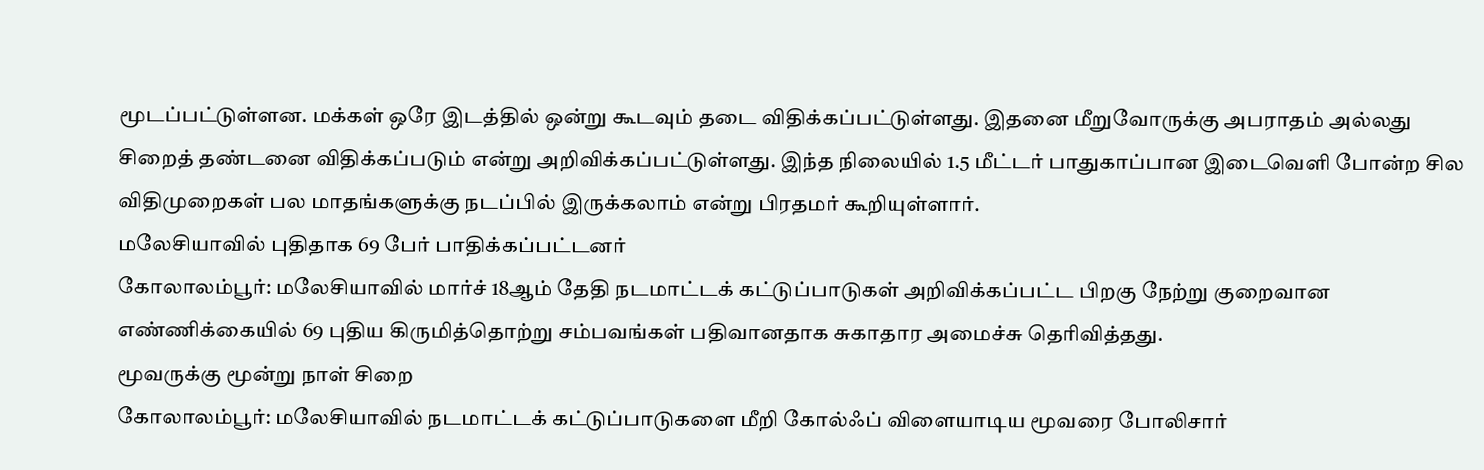மூடப்பட்டுள்ளன. மக்கள் ஒரே இடத்தில் ஒன்று கூடவும் தடை விதிக்கப்பட்டுள்ளது. இதனை மீறுவோருக்கு அபராதம் அல்லது சிறைத் தண்டனை விதிக்கப்படும் என்று அறிவிக்கப்பட்டுள்ளது. இந்த நிலையில் 1.5 மீட்டர் பாதுகாப்பான இடைவெளி போன்ற சில விதிமுறைகள் பல மாதங்களுக்கு நடப்பில் இருக்கலாம் என்று பிரதமர் கூறியுள்ளார்.
மலேசியாவில் புதிதாக 69 பேர் பாதிக்கப்பட்டனர்
கோலாலம்பூர்: மலேசியாவில் மார்ச் 18ஆம் தேதி நடமாட்டக் கட்டுப்பாடுகள் அறிவிக்கப்பட்ட பிறகு நேற்று குறைவான எண்ணிக்கையில் 69 புதிய கிருமித்தொற்று சம்பவங்கள் பதிவானதாக சுகாதார அமைச்சு தெரிவித்தது.
மூவருக்கு மூன்று நாள் சிறை
கோலாலம்பூர்: மலேசியாவில் நடமாட்டக் கட்டுப்பாடுகளை மீறி கோல்ஃப் விளையாடிய மூவரை போலிசார்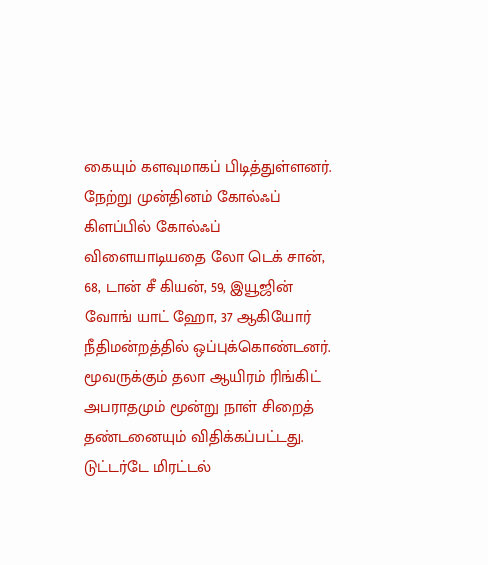கையும் களவுமாகப் பிடித்துள்ளனர். நேற்று முன்தினம் கோல்ஃப் கிளப்பில் கோல்ஃப் விளையாடியதை லோ டெக் சான், 68, டான் சீ கியன், 59, இயூஜின் வோங் யாட் ஹோ, 37 ஆகியோர் நீதிமன்றத்தில் ஒப்புக்கொண்டனர். மூவருக்கும் தலா ஆயிரம் ரிங்கிட் அபராதமும் மூன்று நாள் சிறைத் தண்டனையும் விதிக்கப்பட்டது.
டுட்டர்டே மிரட்டல்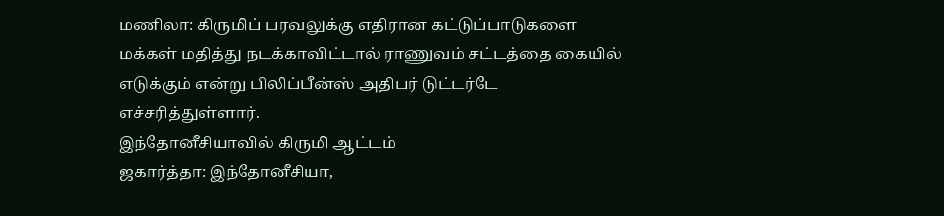மணிலா: கிருமிப் பரவலுக்கு எதிரான கட்டுப்பாடுகளை மக்கள் மதித்து நடக்காவிட்டால் ராணுவம் சட்டத்தை கையில் எடுக்கும் என்று பிலிப்பீன்ஸ் அதிபர் டுட்டர்டே எச்சரித்துள்ளார்.
இந்தோனீசியாவில் கிருமி ஆட்டம்
ஜகார்த்தா: இந்தோனீசியா,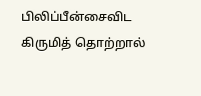பிலிப்பீன்சைவிட கிருமித் தொற்றால்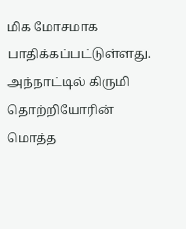மிக மோசமாக பாதிக்கப்பட்டுள்ளது. அந்நாட்டில் கிருமி தொற்றியோரின் மொத்த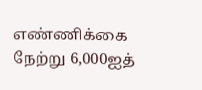எண்ணிக்கை நேற்று 6,000ஐத்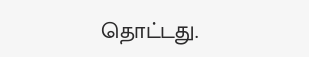தொட்டது.